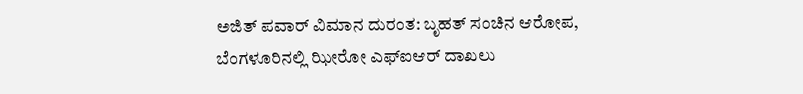ಅಜಿತ್ ಪವಾರ್ ವಿಮಾನ ದುರಂತ: ಬೃಹತ್ ಸಂಚಿನ ಆರೋಪ, ಬೆಂಗಳೂರಿನಲ್ಲಿ ಝೀರೋ ಎಫ್‌ಐಆರ್ ದಾಖಲು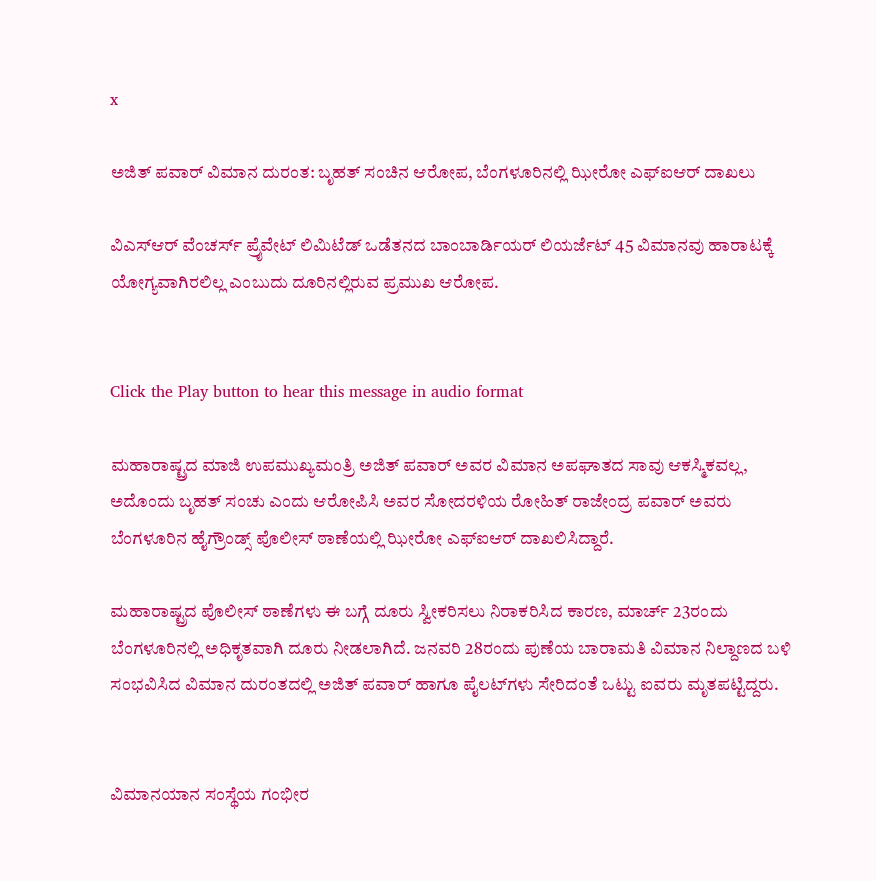x

ಅಜಿತ್ ಪವಾರ್ ವಿಮಾನ ದುರಂತ: ಬೃಹತ್ ಸಂಚಿನ ಆರೋಪ, ಬೆಂಗಳೂರಿನಲ್ಲಿ ಝೀರೋ ಎಫ್‌ಐಆರ್ ದಾಖಲು

ವಿಎಸ್ಆರ್ ವೆಂಚರ್ಸ್ ಪ್ರೈವೇಟ್ ಲಿಮಿಟೆಡ್ ಒಡೆತನದ ಬಾಂಬಾರ್ಡಿಯರ್ ಲಿಯರ್ಜೆಟ್ 45 ವಿಮಾನವು ಹಾರಾಟಕ್ಕೆ ಯೋಗ್ಯವಾಗಿರಲಿಲ್ಲ ಎಂಬುದು ದೂರಿನಲ್ಲಿರುವ ಪ್ರಮುಖ ಆರೋಪ.


Click the Play button to hear this message in audio format

ಮಹಾರಾಷ್ಟ್ರದ ಮಾಜಿ ಉಪಮುಖ್ಯಮಂತ್ರಿ ಅಜಿತ್ ಪವಾರ್ ಅವರ ವಿಮಾನ ಅಪಘಾತದ ಸಾವು ಆಕಸ್ಮಿಕವಲ್ಲ, ಅದೊಂದು ಬೃಹತ್ ಸಂಚು ಎಂದು ಆರೋಪಿಸಿ ಅವರ ಸೋದರಳಿಯ ರೋಹಿತ್ ರಾಜೇಂದ್ರ ಪವಾರ್ ಅವರು ಬೆಂಗಳೂರಿನ ಹೈಗ್ರೌಂಡ್ಸ್ ಪೊಲೀಸ್ ಠಾಣೆಯಲ್ಲಿ ಝೀರೋ ಎಫ್‌ಐಆರ್ ದಾಖಲಿಸಿದ್ದಾರೆ.

ಮಹಾರಾಷ್ಟ್ರದ ಪೊಲೀಸ್ ಠಾಣೆಗಳು ಈ ಬಗ್ಗೆ ದೂರು ಸ್ವೀಕರಿಸಲು ನಿರಾಕರಿಸಿದ ಕಾರಣ, ಮಾರ್ಚ್ 23ರಂದು ಬೆಂಗಳೂರಿನಲ್ಲಿ ಅಧಿಕೃತವಾಗಿ ದೂರು ನೀಡಲಾಗಿದೆ. ಜನವರಿ 28ರಂದು ಪುಣೆಯ ಬಾರಾಮತಿ ವಿಮಾನ ನಿಲ್ದಾಣದ ಬಳಿ ಸಂಭವಿಸಿದ ವಿಮಾನ ದುರಂತದಲ್ಲಿ ಅಜಿತ್ ಪವಾರ್ ಹಾಗೂ ಪೈಲಟ್‌ಗಳು ಸೇರಿದಂತೆ ಒಟ್ಟು ಐವರು ಮೃತಪಟ್ಟಿದ್ದರು.


ವಿಮಾನಯಾನ ಸಂಸ್ಥೆಯ ಗಂಭೀರ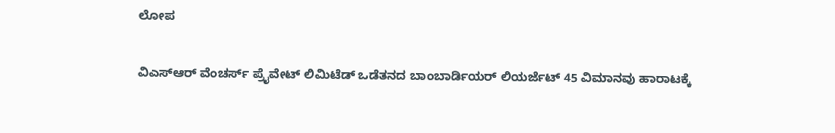ಲೋಪ

ವಿಎಸ್ಆರ್ ವೆಂಚರ್ಸ್ ಪ್ರೈವೇಟ್ ಲಿಮಿಟೆಡ್ ಒಡೆತನದ ಬಾಂಬಾರ್ಡಿಯರ್ ಲಿಯರ್ಜೆಟ್ 45 ವಿಮಾನವು ಹಾರಾಟಕ್ಕೆ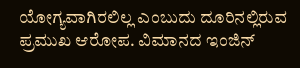ಯೋಗ್ಯವಾಗಿರಲಿಲ್ಲ ಎಂಬುದು ದೂರಿನಲ್ಲಿರುವ ಪ್ರಮುಖ ಆರೋಪ. ವಿಮಾನದ ಇಂಜಿನ್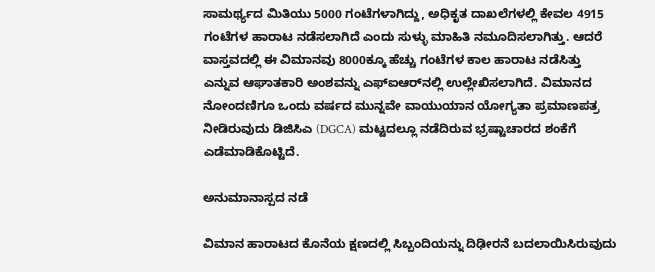ಸಾಮರ್ಥ್ಯದ ಮಿತಿಯು 5000 ಗಂಟೆಗಳಾಗಿದ್ದು, ಅಧಿಕೃತ ದಾಖಲೆಗಳಲ್ಲಿ ಕೇವಲ 4915 ಗಂಟೆಗಳ ಹಾರಾಟ ನಡೆಸಲಾಗಿದೆ ಎಂದು ಸುಳ್ಳು ಮಾಹಿತಿ ನಮೂದಿಸಲಾಗಿತ್ತು. ಆದರೆ ವಾಸ್ತವದಲ್ಲಿ ಈ ವಿಮಾನವು 8000ಕ್ಕೂ ಹೆಚ್ಚು ಗಂಟೆಗಳ ಕಾಲ ಹಾರಾಟ ನಡೆಸಿತ್ತು ಎನ್ನುವ ಆಘಾತಕಾರಿ ಅಂಶವನ್ನು ಎಫ್‌ಐಆರ್‌ನಲ್ಲಿ ಉಲ್ಲೇಖಿಸಲಾಗಿದೆ. ವಿಮಾನದ ನೋಂದಣಿಗೂ ಒಂದು ವರ್ಷದ ಮುನ್ನವೇ ವಾಯುಯಾನ ಯೋಗ್ಯತಾ ಪ್ರಮಾಣಪತ್ರ ನೀಡಿರುವುದು ಡಿಜಿಸಿಎ (DGCA) ಮಟ್ಟದಲ್ಲೂ ನಡೆದಿರುವ ಭ್ರಷ್ಟಾಚಾರದ ಶಂಕೆಗೆ ಎಡೆಮಾಡಿಕೊಟ್ಟಿದೆ.

ಅನುಮಾನಾಸ್ಪದ ನಡೆ

ವಿಮಾನ ಹಾರಾಟದ ಕೊನೆಯ ಕ್ಷಣದಲ್ಲಿ ಸಿಬ್ಬಂದಿಯನ್ನು ದಿಢೀರನೆ ಬದಲಾಯಿಸಿರುವುದು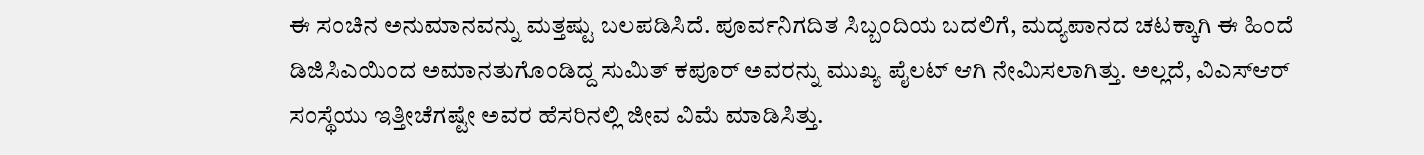ಈ ಸಂಚಿನ ಅನುಮಾನವನ್ನು ಮತ್ತಷ್ಟು ಬಲಪಡಿಸಿದೆ. ಪೂರ್ವನಿಗದಿತ ಸಿಬ್ಬಂದಿಯ ಬದಲಿಗೆ, ಮದ್ಯಪಾನದ ಚಟಕ್ಕಾಗಿ ಈ ಹಿಂದೆ ಡಿಜಿಸಿಎಯಿಂದ ಅಮಾನತುಗೊಂಡಿದ್ದ ಸುಮಿತ್ ಕಪೂರ್ ಅವರನ್ನು ಮುಖ್ಯ ಪೈಲಟ್ ಆಗಿ ನೇಮಿಸಲಾಗಿತ್ತು. ಅಲ್ಲದೆ, ವಿಎಸ್ಆರ್ ಸಂಸ್ಥೆಯು ಇತ್ತೀಚೆಗಷ್ಟೇ ಅವರ ಹೆಸರಿನಲ್ಲಿ ಜೀವ ವಿಮೆ ಮಾಡಿಸಿತ್ತು.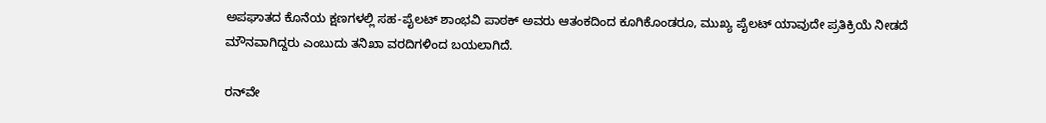ಅಪಘಾತದ ಕೊನೆಯ ಕ್ಷಣಗಳಲ್ಲಿ ಸಹ-ಪೈಲಟ್ ಶಾಂಭವಿ ಪಾಠಕ್ ಅವರು ಆತಂಕದಿಂದ ಕೂಗಿಕೊಂಡರೂ, ಮುಖ್ಯ ಪೈಲಟ್ ಯಾವುದೇ ಪ್ರತಿಕ್ರಿಯೆ ನೀಡದೆ ಮೌನವಾಗಿದ್ದರು ಎಂಬುದು ತನಿಖಾ ವರದಿಗಳಿಂದ ಬಯಲಾಗಿದೆ.

ರನ್‌ವೇ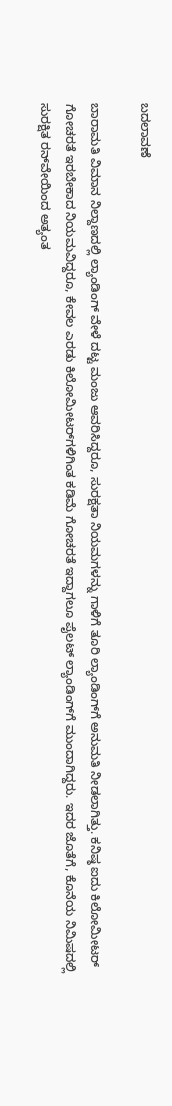ಬದಲಾವಣೆ

ಬಾರಾಮತಿ ವಿಮಾನ ನಿಲ್ದಾಣದಲ್ಲಿ ಲ್ಯಾಂಡಿಂಗ್ ವೇಳೆ ದಟ್ಟ ಮಂಜು ಆವರಿಸಿದ್ದರೂ, ಸುರಕ್ಷತಾ ನಿಯಮಗಳನ್ನು ಗಾಳಿಗೆ ತೂರಿ ಲ್ಯಾಂಡಿಂಗ್‌ಗೆ ಅನುಮತಿ ನೀಡಲಾಗಿತ್ತು. ಕನಿಷ್ಠ ಐದು ಕಿಲೋಮೀಟರ್ ಗೋಚರತೆ ಇರಬೇಕಾದ ನಿಯಮವಿದ್ದರೂ, ಕೇವಲ ಎರಡು ಕಿಲೋಮೀಟರ್‌ಗಳಿಗಿಂತ ಕಡಿಮೆ ಗೋಚರತೆ ಇದ್ದಾಗಲೂ ಪೈಲಟ್ ಲ್ಯಾಂಡಿಂಗ್‌ಗೆ ಮುಂದಾಗಿದ್ದರು. ಇದರ ಜೊತೆಗೆ, ಕೊನೆಯ ನಿಮಿಷದಲ್ಲಿ ಸುರಕ್ಷಿತ ರನ್‌ವೇಯಿಂದ ಅತ್ಯಂತ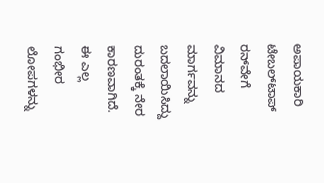ಅಪಾಯಕಾರಿ ಟೇಬಲ್‌ಟಾಪ್ ರನ್‌ವೇಗೆ ವಿಮಾನದ ಮಾರ್ಗವನ್ನು ಬದಲಾಯಿಸಿದ್ದು ದುರಂತಕ್ಕೆ ನೇರ ಕಾರಣವಾಗಿದೆ. ಈ ಎಲ್ಲ ಗಂಭೀರ ಲೋಪಗಳನ್ನು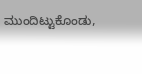ಮುಂದಿಟ್ಟುಕೊಂಡು,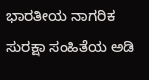ಭಾರತೀಯ ನಾಗರಿಕ ಸುರಕ್ಷಾ ಸಂಹಿತೆಯ ಅಡಿ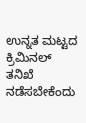ಉನ್ನತ ಮಟ್ಟದ ಕ್ರಿಮಿನಲ್ ತನಿಖೆ ನಡೆಸಬೇಕೆಂದು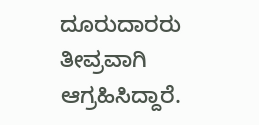ದೂರುದಾರರು ತೀವ್ರವಾಗಿ ಆಗ್ರಹಿಸಿದ್ದಾರೆ.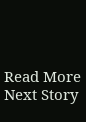Read More
Next Story